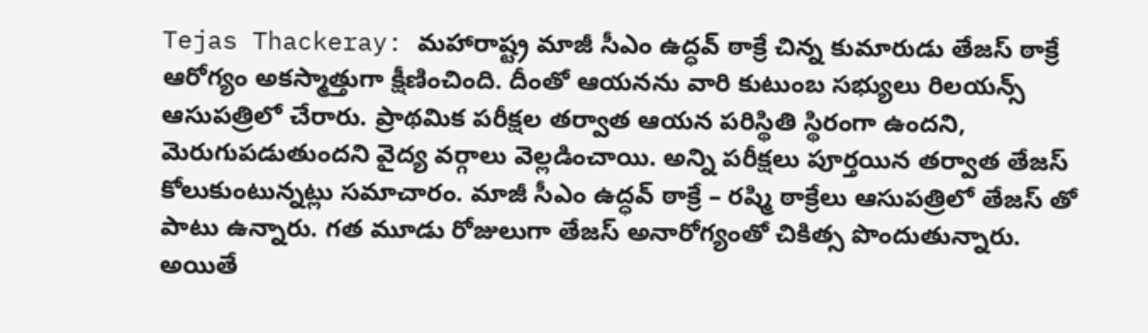Tejas Thackeray: మహారాష్ట్ర మాజీ సీఎం ఉద్ధవ్ ఠాక్రే చిన్న కుమారుడు తేజస్ ఠాక్రే ఆరోగ్యం అకస్మాత్తుగా క్షీణించింది. దీంతో ఆయనను వారి కుటుంబ సభ్యులు రిలయన్స్ ఆసుపత్రిలో చేరారు. ప్రాథమిక పరీక్షల తర్వాత ఆయన పరిస్థితి స్థిరంగా ఉందని, మెరుగుపడుతుందని వైద్య వర్గాలు వెల్లడించాయి. అన్ని పరీక్షలు పూర్తయిన తర్వాత తేజస్ కోలుకుంటున్నట్లు సమాచారం. మాజీ సీఎం ఉద్ధవ్ ఠాక్రే – రష్మి ఠాక్రేలు ఆసుపత్రిలో తేజస్ తో పాటు ఉన్నారు. గత మూడు రోజులుగా తేజస్ అనారోగ్యంతో చికిత్స పొందుతున్నారు. అయితే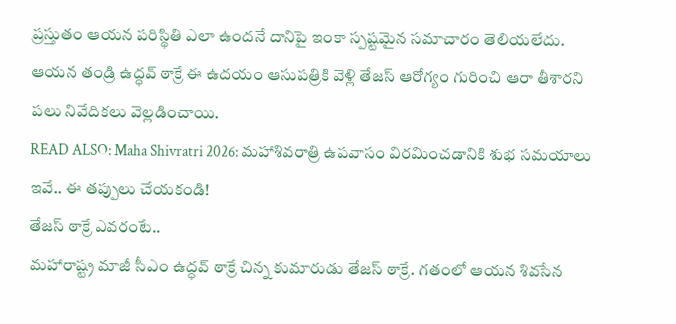ప్రస్తుతం ఆయన పరిస్థితి ఎలా ఉందనే దానిపై ఇంకా స్పష్టమైన సమాచారం తెలియలేదు. ఆయన తండ్రి ఉద్ధవ్ ఠాక్రే ఈ ఉదయం ఆసుపత్రికి వెళ్లి తేజస్ ఆరోగ్యం గురించి ఆరా తీశారని పలు నివేదికలు వెల్లడించాయి.
READ ALSO: Maha Shivratri 2026: మహాశివరాత్రి ఉపవాసం విరమించడానికి శుభ సమయాలు ఇవే.. ఈ తప్పులు చేయకండి!
తేజస్ ఠాక్రే ఎవరంటే..
మహారాష్ట్ర మాజీ సీఎం ఉద్ధవ్ ఠాక్రే చిన్న కుమారుడు తేజస్ ఠాక్రే. గతంలో ఆయన శివసేన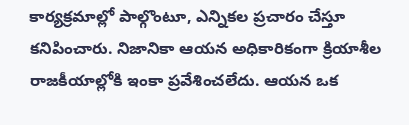కార్యక్రమాల్లో పాల్గొంటూ, ఎన్నికల ప్రచారం చేస్తూ కనిపించారు. నిజానికా ఆయన అధికారికంగా క్రియాశీల రాజకీయాల్లోకి ఇంకా ప్రవేశించలేదు. ఆయన ఒక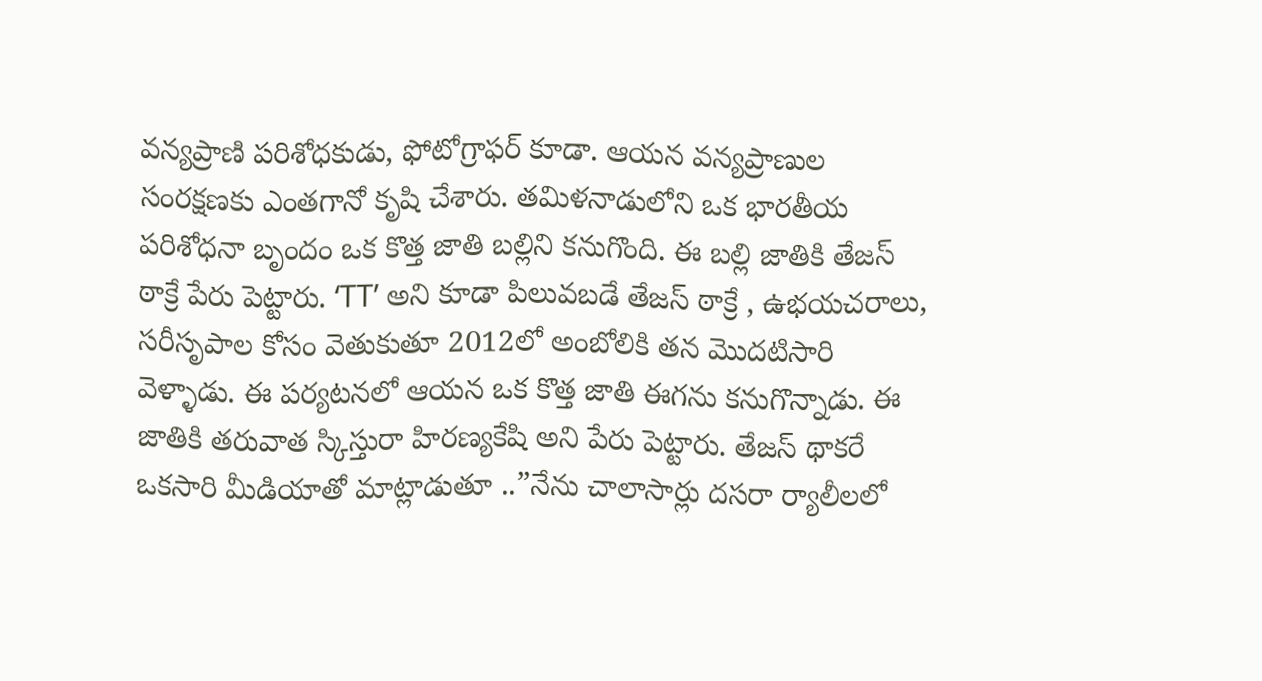వన్యప్రాణి పరిశోధకుడు, ఫోటోగ్రాఫర్ కూడా. ఆయన వన్యప్రాణుల సంరక్షణకు ఎంతగానో కృషి చేశారు. తమిళనాడులోని ఒక భారతీయ పరిశోధనా బృందం ఒక కొత్త జాతి బల్లిని కనుగొంది. ఈ బల్లి జాతికి తేజస్ ఠాక్రే పేరు పెట్టారు. ‘TT’ అని కూడా పిలువబడే తేజస్ ఠాక్రే , ఉభయచరాలు, సరీసృపాల కోసం వెతుకుతూ 2012లో అంబోలికి తన మొదటిసారి వెళ్ళాడు. ఈ పర్యటనలో ఆయన ఒక కొత్త జాతి ఈగను కనుగొన్నాడు. ఈ జాతికి తరువాత స్కిస్తురా హిరణ్యకేషి అని పేరు పెట్టారు. తేజస్ థాకరే ఒకసారి మీడియాతో మాట్లాడుతూ ..”నేను చాలాసార్లు దసరా ర్యాలీలలో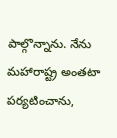పాల్గొన్నాను. నేను మహారాష్ట్ర అంతటా పర్యటించాను,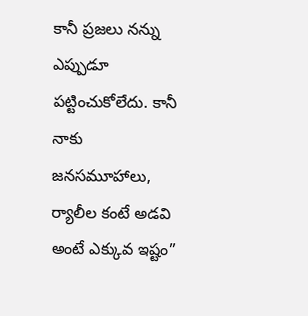కానీ ప్రజలు నన్ను ఎప్పుడూ పట్టించుకోలేదు. కానీ నాకు జనసమూహాలు, ర్యాలీల కంటే అడవి అంటే ఎక్కువ ఇష్టం”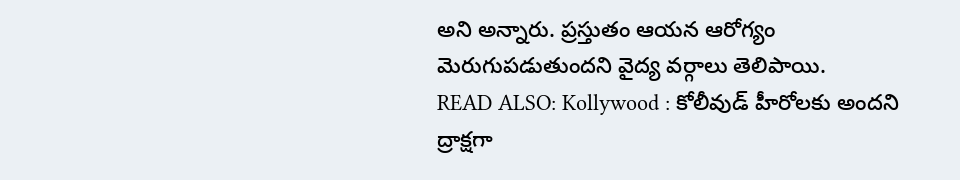అని అన్నారు. ప్రస్తుతం ఆయన ఆరోగ్యం మెరుగుపడుతుందని వైద్య వర్గాలు తెలిపాయి.
READ ALSO: Kollywood : కోలీవుడ్ హీరోలకు అందని ద్రాక్షగా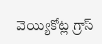వెయ్యికోట్ల గ్రాస్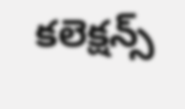కలెక్షన్స్